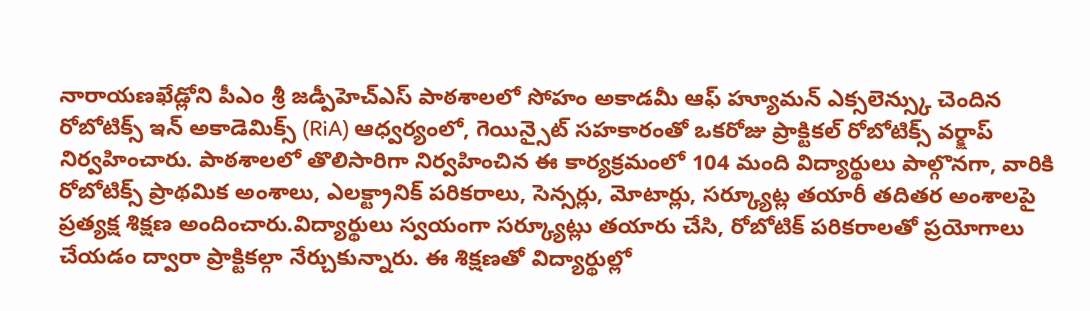నారాయణఖేడ్లోని పీఎం శ్రీ జడ్పీహెచ్ఎస్ పాఠశాలలో సోహం అకాడమీ ఆఫ్ హ్యూమన్ ఎక్సలెన్స్కు చెందిన రోబోటిక్స్ ఇన్ అకాడెమిక్స్ (RiA) ఆధ్వర్యంలో, గెయిన్సైట్ సహకారంతో ఒకరోజు ప్రాక్టికల్ రోబోటిక్స్ వర్క్షాప్ నిర్వహించారు. పాఠశాలలో తొలిసారిగా నిర్వహించిన ఈ కార్యక్రమంలో 104 మంది విద్యార్థులు పాల్గొనగా, వారికి రోబోటిక్స్ ప్రాథమిక అంశాలు, ఎలక్ట్రానిక్ పరికరాలు, సెన్సర్లు, మోటార్లు, సర్క్యూట్ల తయారీ తదితర అంశాలపై ప్రత్యక్ష శిక్షణ అందించారు.విద్యార్థులు స్వయంగా సర్క్యూట్లు తయారు చేసి, రోబోటిక్ పరికరాలతో ప్రయోగాలు చేయడం ద్వారా ప్రాక్టికల్గా నేర్చుకున్నారు. ఈ శిక్షణతో విద్యార్థుల్లో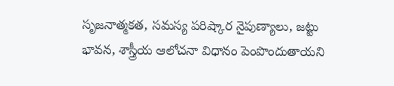సృజనాత్మకత, సమస్య పరిష్కార నైపుణ్యాలు, జట్టు భావన, శాస్త్రీయ ఆలోచనా విధానం పెంపొందుతాయని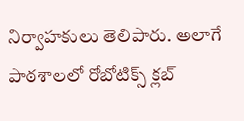నిర్వాహకులు తెలిపారు. అలాగే పాఠశాలలో రోబోటిక్స్ క్లబ్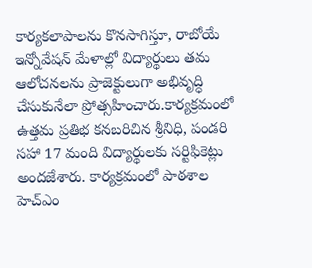కార్యకలాపాలను కొనసాగిస్తూ, రాబోయే ఇన్నోవేషన్ మేళాల్లో విద్యార్థులు తమ ఆలోచనలను ప్రాజెక్టులుగా అభివృద్ధి చేసుకునేలా ప్రోత్సహించారు.కార్యక్రమంలో ఉత్తమ ప్రతిభ కనబరిచిన శ్రీనిధి, పండరి సహా 17 మంది విద్యార్థులకు సర్టిఫికెట్లు అందజేశారు. కార్యక్రమంలో పాఠశాల హెచ్ఎం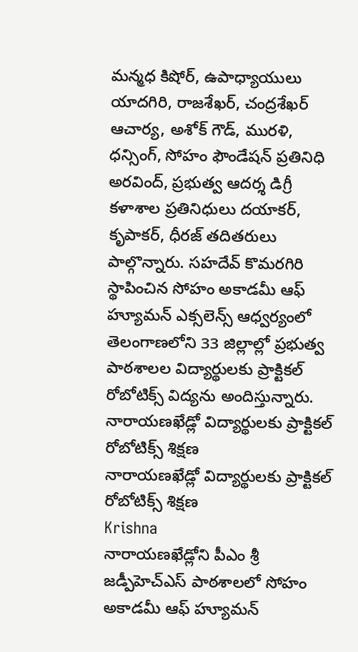మన్మధ కిషోర్, ఉపాధ్యాయులు యాదగిరి, రాజశేఖర్, చంద్రశేఖర్ ఆచార్య, అశోక్ గౌడ్, మురళి, ధన్సింగ్, సోహం ఫౌండేషన్ ప్రతినిధి అరవింద్, ప్రభుత్వ ఆదర్శ డిగ్రీ కళాశాల ప్రతినిధులు దయాకర్, కృపాకర్, ధీరజ్ తదితరులు పాల్గొన్నారు. సహదేవ్ కొమరగిరి స్థాపించిన సోహం అకాడమీ ఆఫ్ హ్యూమన్ ఎక్సలెన్స్ ఆధ్వర్యంలో తెలంగాణలోని 33 జిల్లాల్లో ప్రభుత్వ పాఠశాలల విద్యార్థులకు ప్రాక్టికల్ రోబోటిక్స్ విద్యను అందిస్తున్నారు.
నారాయణఖేడ్లో విద్యార్థులకు ప్రాక్టికల్ రోబోటిక్స్ శిక్షణ
నారాయణఖేడ్లో విద్యార్థులకు ప్రాక్టికల్ రోబోటిక్స్ శిక్షణ
Krishna
నారాయణఖేడ్లోని పీఎం శ్రీ జడ్పీహెచ్ఎస్ పాఠశాలలో సోహం అకాడమీ ఆఫ్ హ్యూమన్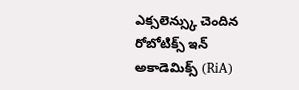ఎక్సలెన్స్కు చెందిన రోబోటిక్స్ ఇన్ అకాడెమిక్స్ (RiA)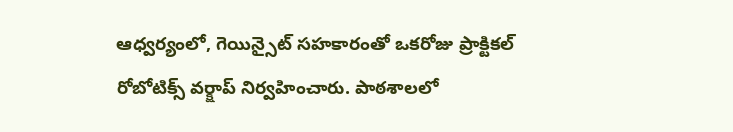ఆధ్వర్యంలో, గెయిన్సైట్ సహకారంతో ఒకరోజు ప్రాక్టికల్ రోబోటిక్స్ వర్క్షాప్ నిర్వహించారు. పాఠశాలలో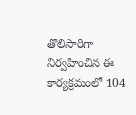తొలిసారిగా నిర్వహించిన ఈ కార్యక్రమంలో 104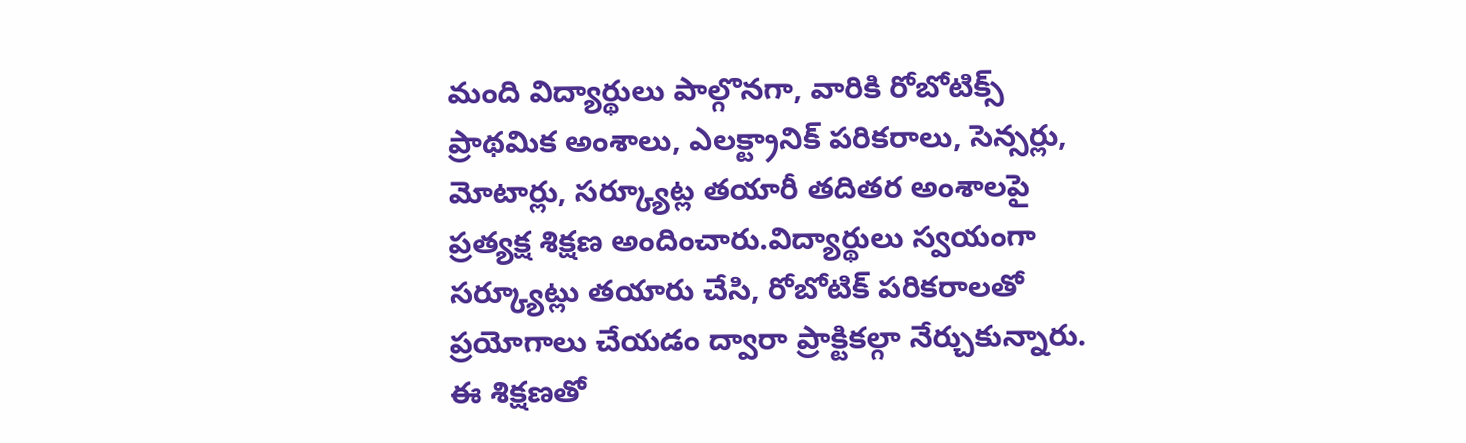మంది విద్యార్థులు పాల్గొనగా, వారికి రోబోటిక్స్ ప్రాథమిక అంశాలు, ఎలక్ట్రానిక్ పరికరాలు, సెన్సర్లు, మోటార్లు, సర్క్యూట్ల తయారీ తదితర అంశాలపై ప్రత్యక్ష శిక్షణ అందించారు.విద్యార్థులు స్వయంగా సర్క్యూట్లు తయారు చేసి, రోబోటిక్ పరికరాలతో ప్రయోగాలు చేయడం ద్వారా ప్రాక్టికల్గా నేర్చుకున్నారు. ఈ శిక్షణతో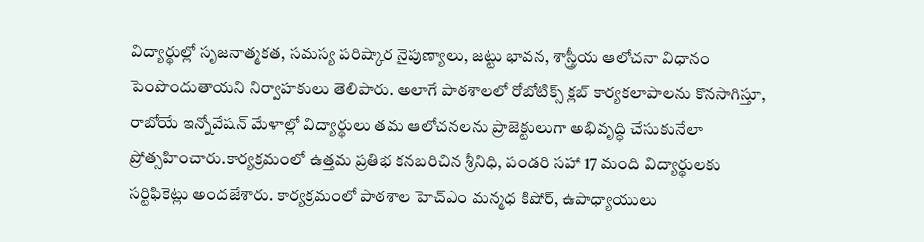విద్యార్థుల్లో సృజనాత్మకత, సమస్య పరిష్కార నైపుణ్యాలు, జట్టు భావన, శాస్త్రీయ ఆలోచనా విధానం పెంపొందుతాయని నిర్వాహకులు తెలిపారు. అలాగే పాఠశాలలో రోబోటిక్స్ క్లబ్ కార్యకలాపాలను కొనసాగిస్తూ, రాబోయే ఇన్నోవేషన్ మేళాల్లో విద్యార్థులు తమ ఆలోచనలను ప్రాజెక్టులుగా అభివృద్ధి చేసుకునేలా ప్రోత్సహించారు.కార్యక్రమంలో ఉత్తమ ప్రతిభ కనబరిచిన శ్రీనిధి, పండరి సహా 17 మంది విద్యార్థులకు సర్టిఫికెట్లు అందజేశారు. కార్యక్రమంలో పాఠశాల హెచ్ఎం మన్మధ కిషోర్, ఉపాధ్యాయులు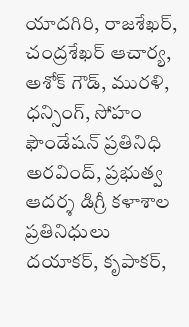యాదగిరి, రాజశేఖర్, చంద్రశేఖర్ ఆచార్య, అశోక్ గౌడ్, మురళి, ధన్సింగ్, సోహం ఫౌండేషన్ ప్రతినిధి అరవింద్, ప్రభుత్వ ఆదర్శ డిగ్రీ కళాశాల ప్రతినిధులు దయాకర్, కృపాకర్,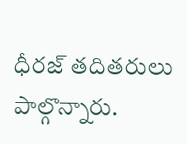ధీరజ్ తదితరులు పాల్గొన్నారు.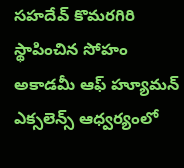సహదేవ్ కొమరగిరి స్థాపించిన సోహం అకాడమీ ఆఫ్ హ్యూమన్ ఎక్సలెన్స్ ఆధ్వర్యంలో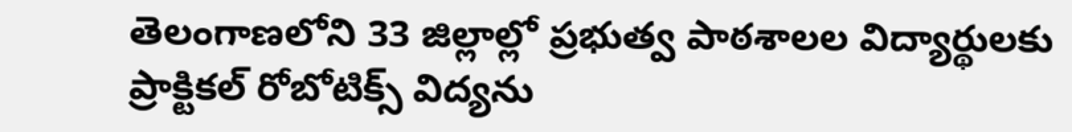తెలంగాణలోని 33 జిల్లాల్లో ప్రభుత్వ పాఠశాలల విద్యార్థులకు ప్రాక్టికల్ రోబోటిక్స్ విద్యను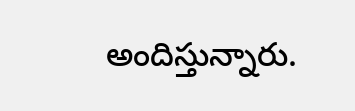అందిస్తున్నారు.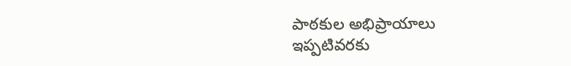పాఠకుల అభిప్రాయాలు
ఇప్పటివరకు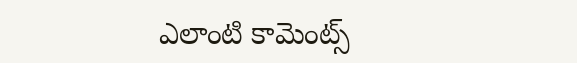ఎలాంటి కామెంట్స్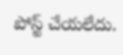పోస్ట్ చేయలేదు.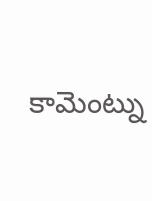కామెంట్ను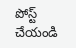పోస్ట్ చేయండి